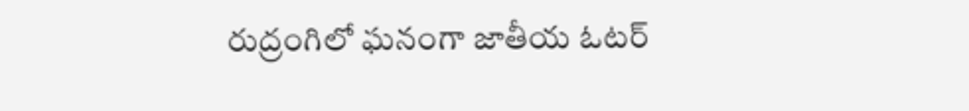రుద్రంగిలో ఘనంగా జాతీయ ఓటర్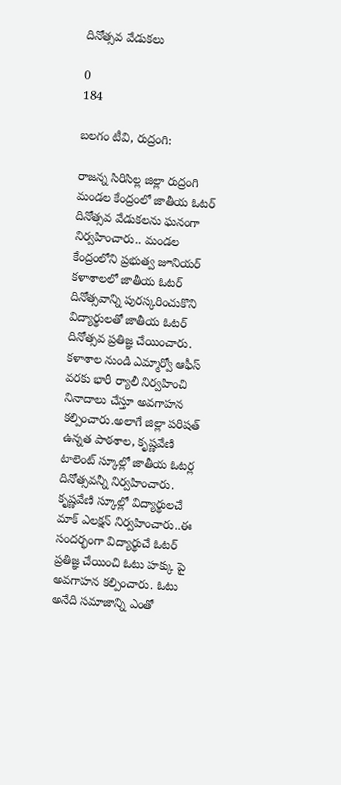దినోత్సవ వేడుకలు

0
184

బలగం టీవి, రుద్రంగి:

రాజన్న సిరిసిల్ల జిల్లా రుద్రంగి మండల కేంద్రంలో జాతీయ ఓటర్ దినోత్సవ వేడుకలను ఘనంగా నిర్వహించారు.. మండల కేంద్రంలోని ప్రభుత్వ జూనియర్ కళాశాలలో జాతీయ ఓటర్ దినోత్సవాన్ని పురస్కరించుకొని విద్యార్థులతో జాతీయ ఓటర్ దినోత్సవ ప్రతిజ్ఞ చేయించారు. కళాశాల నుండి ఎమ్మార్వో ఆఫీస్ వరకు భారీ ర్యాలీ నిర్వహించి నినాదాలు చేస్తూ అవగాహన కల్పించారు.అలాగే జిల్లా పరిషత్ ఉన్నత పాఠశాల, కృష్ణవేణి టాలెంట్ స్కూల్లో జాతీయ ఓటర్ల దినోత్సవన్నీ నిర్వహించారు. కృష్ణవేణి స్కూల్లో విద్యార్థులచే మాక్ ఎలక్షన్ నిర్వహించారు..ఈ సందర్భంగా విద్యార్థుచే ఓటర్ ప్రతిజ్ఞ చేయించి ఓటు హక్కు పై అవగాహన కల్పించారు. ఓటు అనేది సమాజాన్ని ఎంతో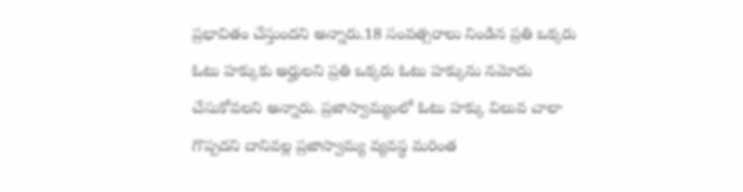ప్రభావితం చేస్తుందని అన్నారు.18 సంవత్సరాలు నిండిన ప్రతి ఒక్కరు ఓటు హక్కుకు అర్హులని ప్రతి ఒక్కరు ఓటు హక్కును నమోదు చేసుకోవలని అన్నారు. ప్రజాస్వామ్యంలో ఓటు హక్కు విలువ చాలా గొప్పదని దానివల్ల ప్రజాస్వామ్య వ్యవస్థ మరింత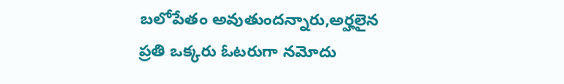బలోపేతం అవుతుందన్నారు,అర్హలైన ప్రతి ఒక్కరు ఓటరుగా నమోదు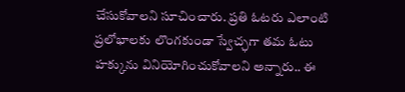చేసుకోవాలని సూచించారు. ప్రతి ఓటరు ఎలాంటి ప్రలోభాలకు లొంగకుండా స్వేచ్ఛగా తమ ఓటు హక్కును వినియోగించుకోవాలని అన్నారు.. ఈ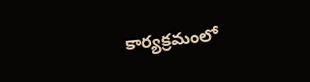కార్యక్రమంలో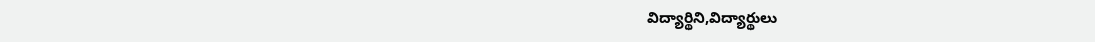విద్యార్థిని,విద్యార్థులు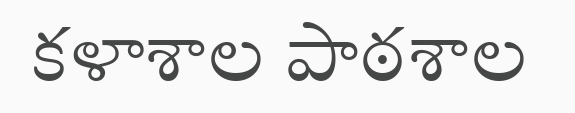కళాశాల పాఠశాల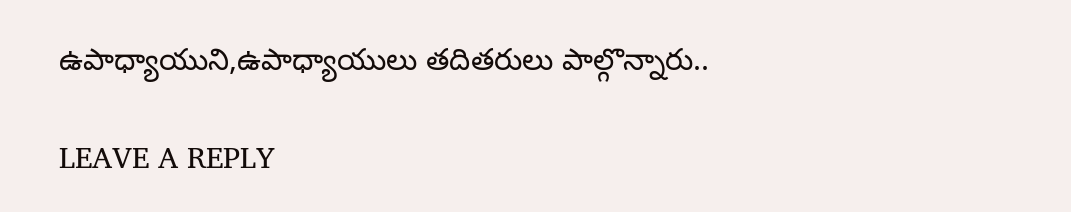ఉపాధ్యాయుని,ఉపాధ్యాయులు తదితరులు పాల్గొన్నారు..

LEAVE A REPLY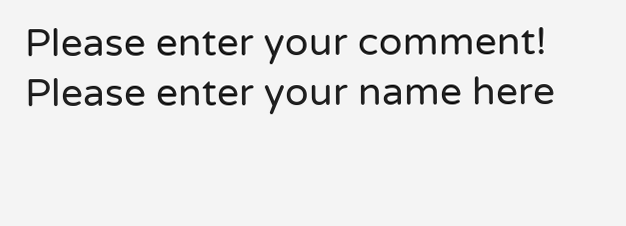Please enter your comment!
Please enter your name here